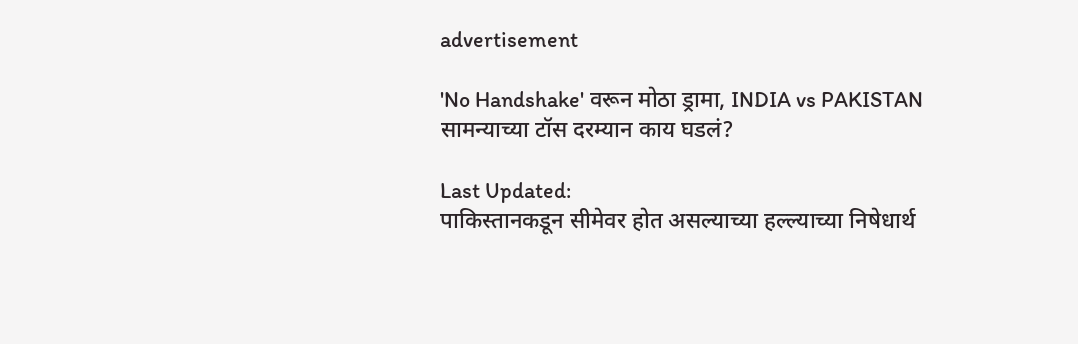advertisement

'No Handshake' वरून मोठा ड्रामा, INDIA vs PAKISTAN सामन्याच्या टॉस दरम्यान काय घडलं?

Last Updated:
पाकिस्तानकडून सीमेवर होत असल्याच्या हल्ल्याच्या निषेधार्थ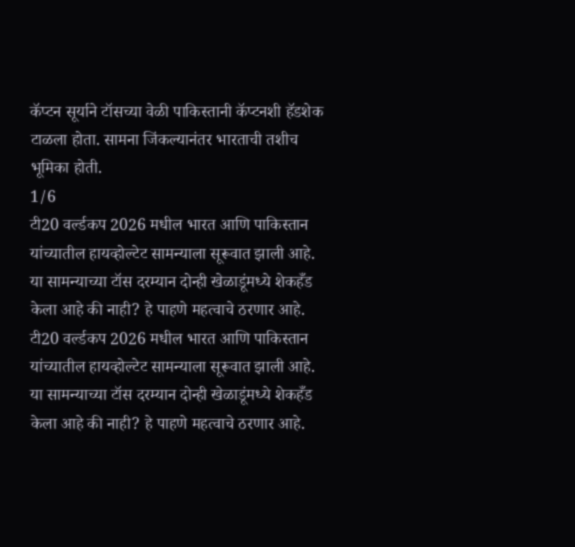कॅप्टन सूर्याने टॉसच्या वेळी पाकिस्तानी कॅप्टनशी हॅडशेक टाळला होता. सामना जिंकल्यानंतर भारताची तशीच भूमिका होती.
1/6
टी20 वर्ल्डकप 2026 मधील भारत आणि पाकिस्तान यांच्यातील हायव्होल्टेट सामन्याला सूरूवात झाली आहे. या सामन्याच्या टॉस दरम्यान दोन्ही खेळाडूंमध्ये शेकहँड केला आहे की नाही? हे पाहणे महत्वाचे ठरणार आहे.
टी20 वर्ल्डकप 2026 मधील भारत आणि पाकिस्तान यांच्यातील हायव्होल्टेट सामन्याला सूरूवात झाली आहे. या सामन्याच्या टॉस दरम्यान दोन्ही खेळाडूंमध्ये शेकहँड केला आहे की नाही? हे पाहणे महत्वाचे ठरणार आहे.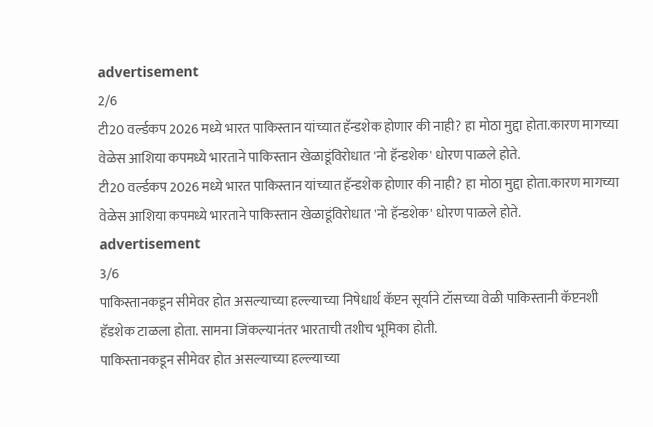advertisement
2/6
टी20 वर्ल्डकप 2026 मध्ये भारत पाकिस्तान यांच्यात हॅन्डशेक होणार की नाही? हा मोठा मुद्दा होता.कारण मागच्या वेळेस आशिया कपमध्ये भारताने पाकिस्तान खेळाडूंविरोधात 'नो हॅन्डशेक' धोरण पाळले होते.
टी20 वर्ल्डकप 2026 मध्ये भारत पाकिस्तान यांच्यात हॅन्डशेक होणार की नाही? हा मोठा मुद्दा होता.कारण मागच्या वेळेस आशिया कपमध्ये भारताने पाकिस्तान खेळाडूंविरोधात 'नो हॅन्डशेक' धोरण पाळले होते.
advertisement
3/6
पाकिस्तानकडून सीमेवर होत असल्याच्या हल्ल्याच्या निषेधार्थ कॅप्टन सूर्याने टॉसच्या वेळी पाकिस्तानी कॅप्टनशी हॅडशेक टाळला होता. सामना जिंकल्यानंतर भारताची तशीच भूमिका होती.
पाकिस्तानकडून सीमेवर होत असल्याच्या हल्ल्याच्या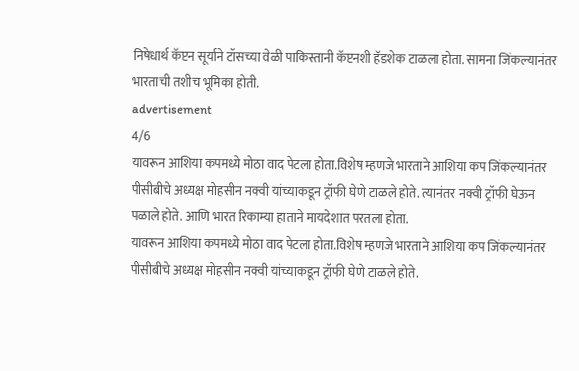निषेधार्थ कॅप्टन सूर्याने टॉसच्या वेळी पाकिस्तानी कॅप्टनशी हॅडशेक टाळला होता. सामना जिंकल्यानंतर भारताची तशीच भूमिका होती.
advertisement
4/6
यावरून आशिया कपमध्ये मोठा वाद पेटला होता.विशेष म्हणजे भारताने आशिया कप जिंकल्यानंतर पीसीबीचे अध्यक्ष मोहसीन नक्वी यांच्याकडून ट्रॉफी घेणे टाळले होते. त्यानंतर नक्वी ट्रॉफी घेऊन पळाले होते. आणि भारत रिकाम्या हाताने मायदेशात परतला होता.
यावरून आशिया कपमध्ये मोठा वाद पेटला होता.विशेष म्हणजे भारताने आशिया कप जिंकल्यानंतर पीसीबीचे अध्यक्ष मोहसीन नक्वी यांच्याकडून ट्रॉफी घेणे टाळले होते.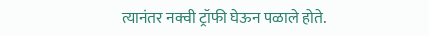त्यानंतर नक्वी ट्रॉफी घेऊन पळाले होते.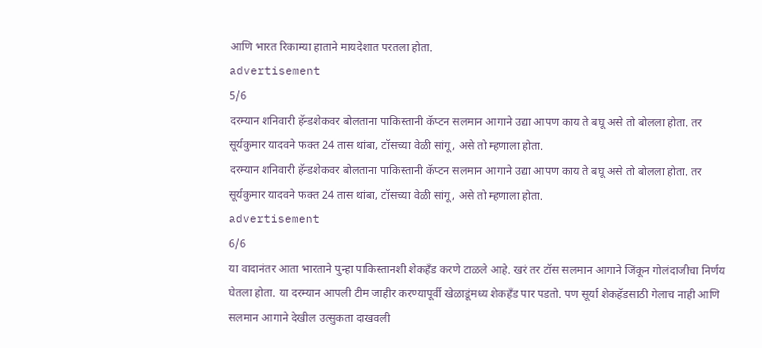आणि भारत रिकाम्या हाताने मायदेशात परतला होता.
advertisement
5/6
दरम्यान शनिवारी हॅन्डशेकवर बोलताना पाकिस्तानी कॅप्टन सलमान आगाने उद्या आपण काय ते बघू असे तो बोलला होता. तर सूर्यकुमार यादवने फक्त 24 तास थांबा, टॉसच्या वेळी सांगू, असे तो म्हणाला होता.
दरम्यान शनिवारी हॅन्डशेकवर बोलताना पाकिस्तानी कॅप्टन सलमान आगाने उद्या आपण काय ते बघू असे तो बोलला होता. तर सूर्यकुमार यादवने फक्त 24 तास थांबा, टॉसच्या वेळी सांगू, असे तो म्हणाला होता.
advertisement
6/6
या वादानंतर आता भारताने पुन्हा पाकिस्तानशी शेकहँड करणे टाळले आहे. खरं तर टॉस सलमान आगाने जिंकून गोलंदाजीचा निर्णय घेतला होता. या दरम्यान आपली टीम जाहीर करण्यापूर्वी खेळाडूंमध्य शेकहँड पार पडतो. पण सूर्या शेकहॅडसाठी गेलाच नाही आणि सलमान आगाने देखील उत्सुकता दाखवली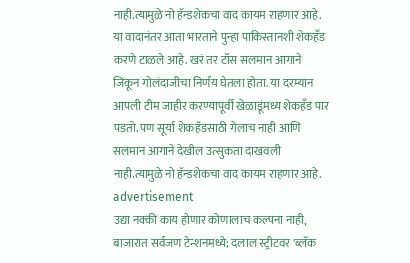नाही.त्यामुळे नो हॅन्डशेकचा वाद कायम राहणार आहे.
या वादानंतर आता भारताने पुन्हा पाकिस्तानशी शेकहँड करणे टाळले आहे. खरं तर टॉस सलमान आगाने जिंकून गोलंदाजीचा निर्णय घेतला होता. या दरम्यान आपली टीम जाहीर करण्यापूर्वी खेळाडूंमध्य शेकहँड पार पडतो. पण सूर्या शेकहॅडसाठी गेलाच नाही आणि सलमान आगाने देखील उत्सुकता दाखवली नाही.त्यामुळे नो हॅन्डशेकचा वाद कायम राहणार आहे.
advertisement
उद्या नक्की काय होणार कोणालाच कल्पना नाही, बाजारात सर्वजण टेन्शनमध्ये; दलाल स्ट्रीटवर 'ब्लॅक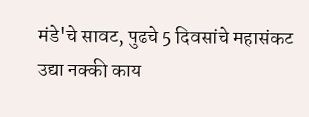मंडे'चे सावट, पुढचे 5 दिवसांचे महासंकट
उद्या नक्की काय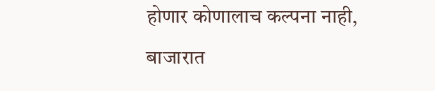होणार कोणालाच कल्पना नाही, बाजारात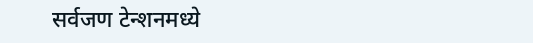सर्वजण टेन्शनमध्ये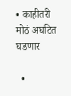• काहीतरी मोठं अघटित घडणार

  •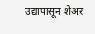उद्यापासून शेअर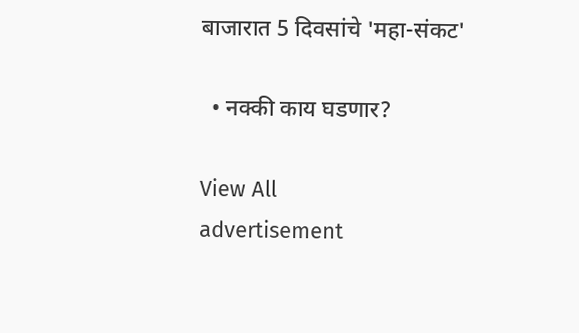बाजारात 5 दिवसांचे 'महा-संकट'

  • नक्की काय घडणार?

View All
advertisement